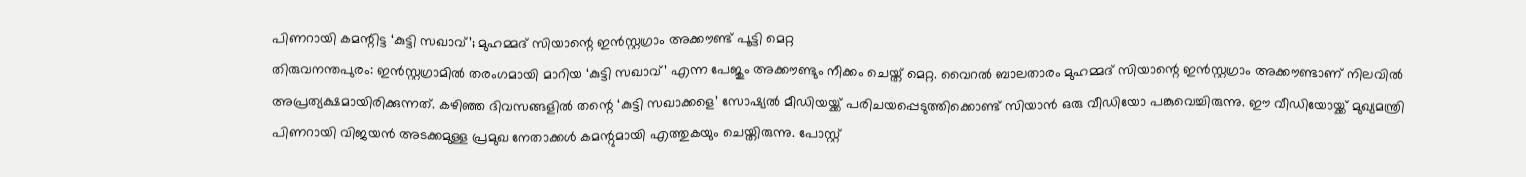പിണറായി കമന്റിട്ട ‘കുട്ടി സഖാവ്’; മുഹമ്മദ് സിയാന്റെ ഇൻസ്റ്റഗ്രാം അക്കൗണ്ട് പൂട്ടി മെറ്റ
തിരുവനന്തപുരം: ഇൻസ്റ്റഗ്രാമിൽ തരംഗമായി മാറിയ ‘കുട്ടി സഖാവ്’ എന്ന പേജും അക്കൗണ്ടും നീക്കം ചെയ്ത് മെറ്റ. വൈറൽ ബാലതാരം മുഹമ്മദ് സിയാന്റെ ഇൻസ്റ്റഗ്രാം അക്കൗണ്ടാണ് നിലവിൽ അപ്രത്യക്ഷമായിരിക്കുന്നത്. കഴിഞ്ഞ ദിവസങ്ങളിൽ തന്റെ ‘കുട്ടി സഖാക്കളെ’ സോഷ്യൽ മീഡിയയ്ക്ക് പരിചയപ്പെടുത്തിക്കൊണ്ട് സിയാൻ ഒരു വീഡിയോ പങ്കുവെച്ചിരുന്നു. ഈ വീഡിയോയ്ക്ക് മുഖ്യമന്ത്രി പിണറായി വിജയൻ അടക്കമുള്ള പ്രമുഖ നേതാക്കൾ കമന്റുമായി എത്തുകയും ചെയ്തിരുന്നു. പോസ്റ്റ്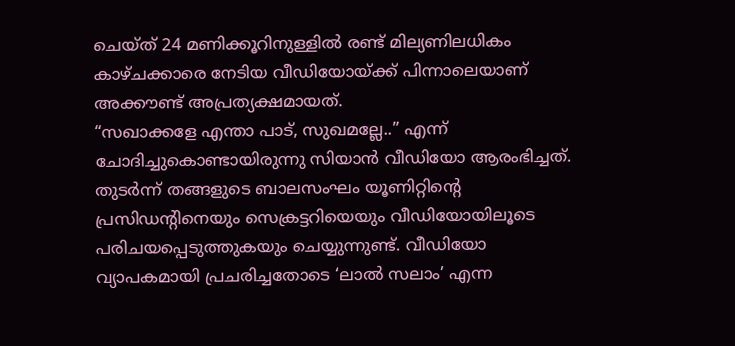ചെയ്ത് 24 മണിക്കൂറിനുള്ളിൽ രണ്ട് മില്യണിലധികം കാഴ്ചക്കാരെ നേടിയ വീഡിയോയ്ക്ക് പിന്നാലെയാണ് അക്കൗണ്ട് അപ്രത്യക്ഷമായത്.
“സഖാക്കളേ എന്താ പാട്, സുഖമല്ലേ..” എന്ന് ചോദിച്ചുകൊണ്ടായിരുന്നു സിയാൻ വീഡിയോ ആരംഭിച്ചത്. തുടർന്ന് തങ്ങളുടെ ബാലസംഘം യൂണിറ്റിന്റെ പ്രസിഡന്റിനെയും സെക്രട്ടറിയെയും വീഡിയോയിലൂടെ പരിചയപ്പെടുത്തുകയും ചെയ്യുന്നുണ്ട്. വീഡിയോ വ്യാപകമായി പ്രചരിച്ചതോടെ ‘ലാൽ സലാം’ എന്ന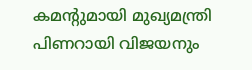കമന്റുമായി മുഖ്യമന്ത്രി പിണറായി വിജയനും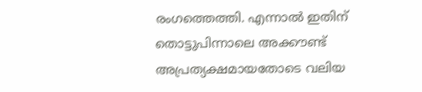രംഗത്തെത്തി. എന്നാൽ ഇതിന് തൊട്ടുപിന്നാലെ അക്കൗണ്ട് അപ്രത്യക്ഷമായതോടെ വലിയ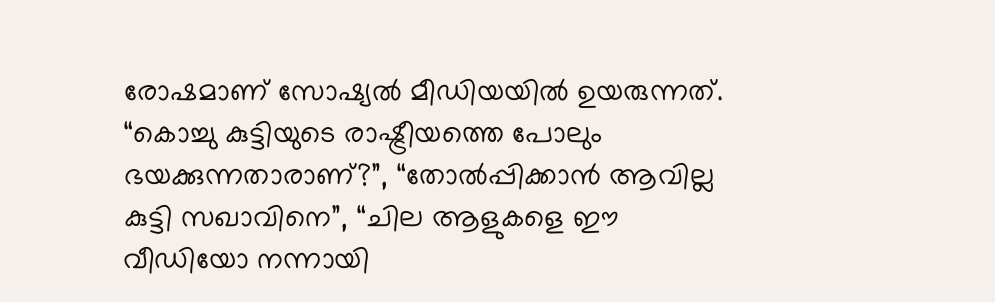രോഷമാണ് സോഷ്യൽ മീഡിയയിൽ ഉയരുന്നത്. “കൊച്ചു കുട്ടിയുടെ രാഷ്ട്രീയത്തെ പോലും ഭയക്കുന്നതാരാണ്?”, “തോൽപ്പിക്കാൻ ആവില്ല കുട്ടി സഖാവിനെ”, “ചില ആളുകളെ ഈ വീഡിയോ നന്നായി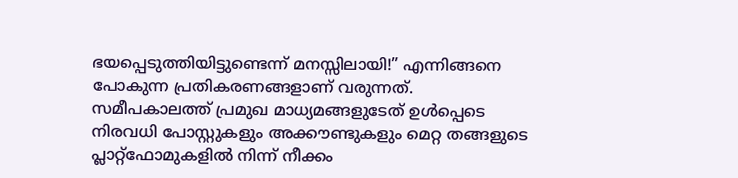ഭയപ്പെടുത്തിയിട്ടുണ്ടെന്ന് മനസ്സിലായി!” എന്നിങ്ങനെ പോകുന്ന പ്രതികരണങ്ങളാണ് വരുന്നത്.
സമീപകാലത്ത് പ്രമുഖ മാധ്യമങ്ങളുടേത് ഉൾപ്പെടെ നിരവധി പോസ്റ്റുകളും അക്കൗണ്ടുകളും മെറ്റ തങ്ങളുടെ പ്ലാറ്റ്ഫോമുകളിൽ നിന്ന് നീക്കം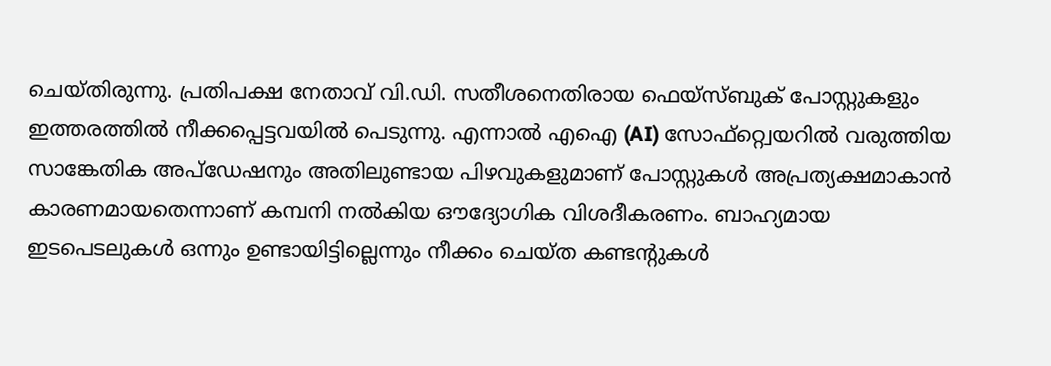ചെയ്തിരുന്നു. പ്രതിപക്ഷ നേതാവ് വി.ഡി. സതീശനെതിരായ ഫെയ്സ്ബുക് പോസ്റ്റുകളും ഇത്തരത്തിൽ നീക്കപ്പെട്ടവയിൽ പെടുന്നു. എന്നാൽ എഐ (AI) സോഫ്റ്റ്വെയറിൽ വരുത്തിയ സാങ്കേതിക അപ്ഡേഷനും അതിലുണ്ടായ പിഴവുകളുമാണ് പോസ്റ്റുകൾ അപ്രത്യക്ഷമാകാൻ കാരണമായതെന്നാണ് കമ്പനി നൽകിയ ഔദ്യോഗിക വിശദീകരണം. ബാഹ്യമായ ഇടപെടലുകൾ ഒന്നും ഉണ്ടായിട്ടില്ലെന്നും നീക്കം ചെയ്ത കണ്ടന്റുകൾ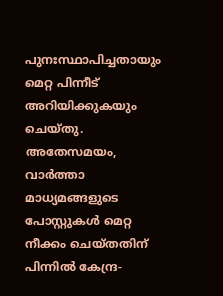പുനഃസ്ഥാപിച്ചതായും മെറ്റ പിന്നീട് അറിയിക്കുകയും ചെയ്തു.
അതേസമയം, വാർത്താ മാധ്യമങ്ങളുടെ പോസ്റ്റുകൾ മെറ്റ നീക്കം ചെയ്തതിന് പിന്നിൽ കേന്ദ്ര-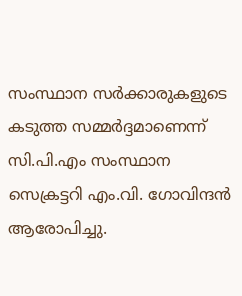സംസ്ഥാന സർക്കാരുകളുടെ കടുത്ത സമ്മർദ്ദമാണെന്ന് സി.പി.എം സംസ്ഥാന സെക്രട്ടറി എം.വി. ഗോവിന്ദൻ ആരോപിച്ചു.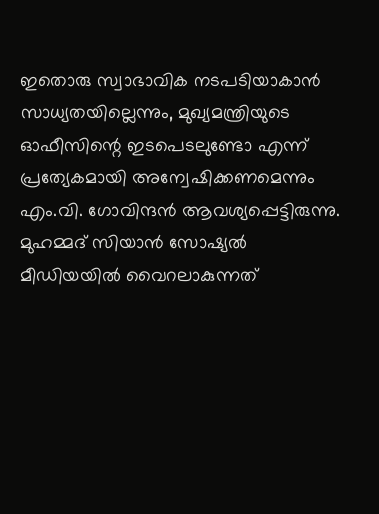ഇതൊരു സ്വാഭാവിക നടപടിയാകാൻ സാധ്യതയില്ലെന്നും, മുഖ്യമന്ത്രിയുടെ ഓഫീസിന്റെ ഇടപെടലുണ്ടോ എന്ന് പ്രത്യേകമായി അന്വേഷിക്കണമെന്നും എം.വി. ഗോവിന്ദൻ ആവശ്യപ്പെട്ടിരുന്നു.
മുഹമ്മദ് സിയാൻ സോഷ്യൽ മീഡിയയിൽ വൈറലാകുന്നത്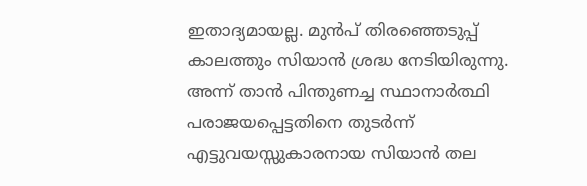ഇതാദ്യമായല്ല. മുൻപ് തിരഞ്ഞെടുപ്പ് കാലത്തും സിയാൻ ശ്രദ്ധ നേടിയിരുന്നു. അന്ന് താൻ പിന്തുണച്ച സ്ഥാനാർത്ഥി പരാജയപ്പെട്ടതിനെ തുടർന്ന് എട്ടുവയസ്സുകാരനായ സിയാൻ തല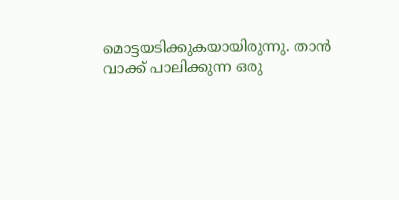മൊട്ടയടിക്കുകയായിരുന്നു. താൻ വാക്ക് പാലിക്കുന്ന ഒരു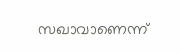സഖാവാണെന്ന്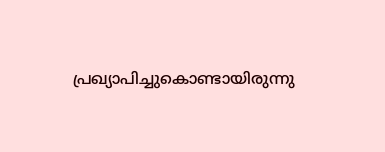പ്രഖ്യാപിച്ചുകൊണ്ടായിരുന്നു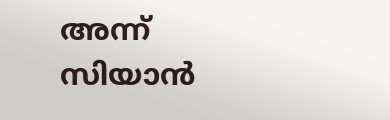അന്ന് സിയാൻ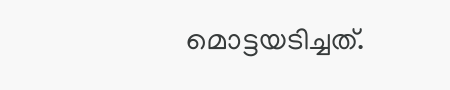മൊട്ടയടിച്ചത്.